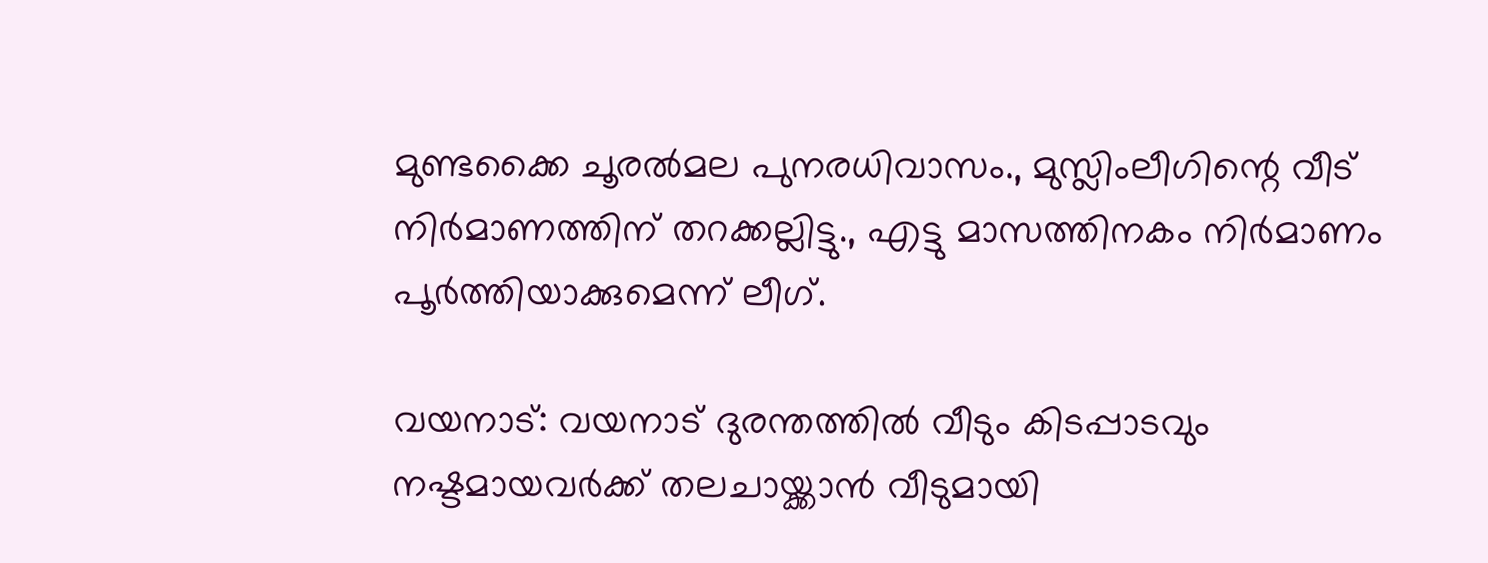മുണ്ടക്കൈ ചൂരല്‍മല പുനരധിവാസം., മുസ്ലിംലീഗിന്റെ വീട് നിര്‍മാണത്തിന് തറക്കല്ലിട്ടു., എട്ടു മാസത്തിനകം നിര്‍മാണം പൂര്‍ത്തിയാക്കുമെന്ന് ലീഗ്.

വയനാട്: വയനാട് ദുരന്തത്തില്‍ വീടും കിടപ്പാടവും നഷ്ടമായവര്‍ക്ക് തലചായ്ക്കാന്‍ വീടുമായി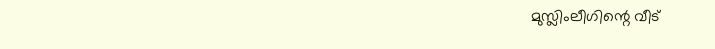മുസ്ലിംലീഗിന്റെ വീട്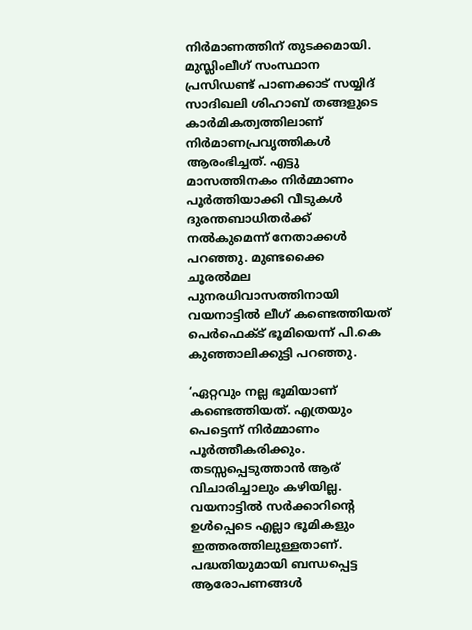നിര്‍മാണത്തിന് തുടക്കമായി. മുസ്ലിംലീഗ് സംസ്ഥാന പ്രസിഡണ്ട് പാണക്കാട് സയ്യിദ് സാദിഖലി ശിഹാബ് തങ്ങളുടെ കാര്‍മികത്വത്തിലാണ് നിര്‍മാണപ്രവൃത്തികള്‍ ആരംഭിച്ചത്. എട്ടു മാസത്തിനകം നിര്‍മ്മാണം പൂര്‍ത്തിയാക്കി വീടുകള്‍ ദുരന്തബാധിതര്‍ക്ക് നല്‍കുമെന്ന് നേതാക്കള്‍ പറഞ്ഞു. മുണ്ടക്കൈ ചൂരല്‍മല പുനരധിവാസത്തിനായി വയനാട്ടില്‍ ലീഗ് കണ്ടെത്തിയത് പെര്‍ഫെക്ട് ഭൂമിയെന്ന് പി.കെ കുഞ്ഞാലിക്കുട്ടി പറഞ്ഞു.

‘ഏറ്റവും നല്ല ഭൂമിയാണ് കണ്ടെത്തിയത്. എത്രയും പെട്ടെന്ന് നിര്‍മ്മാണം പൂര്‍ത്തീകരിക്കും. തടസ്സപ്പെടുത്താന്‍ ആര് വിചാരിച്ചാലും കഴിയില്ല. വയനാട്ടില്‍ സര്‍ക്കാറിന്റെ ഉള്‍പ്പെടെ എല്ലാ ഭൂമികളും ഇത്തരത്തിലുള്ളതാണ്. പദ്ധതിയുമായി ബന്ധപ്പെട്ട ആരോപണങ്ങള്‍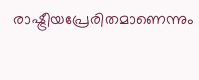രാഷ്ട്രീയപ്രേരിതമാണെന്നും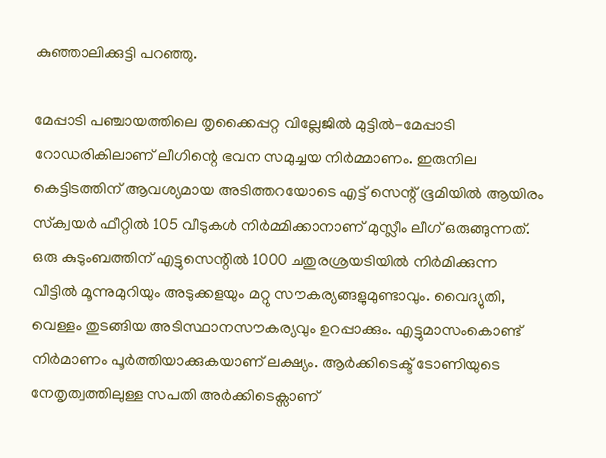കുഞ്ഞാലിക്കുട്ടി പറഞ്ഞു.

മേപ്പാടി പഞ്ചായത്തിലെ തൃക്കൈപ്പറ്റ വില്ലേജില്‍ മുട്ടില്‍-മേപ്പാടി റോഡരികിലാണ് ലീഗിന്റെ ഭവന സമുച്ചയ നിര്‍മ്മാണം. ഇരുനില കെട്ടിടത്തിന് ആവശ്യമായ അടിത്തറയോടെ എട്ട് സെന്റ് ഭൂമിയില്‍ ആയിരം സ്‌ക്വയര്‍ ഫീറ്റില്‍ 105 വീടുകള്‍ നിര്‍മ്മിക്കാനാണ് മുസ്ലീം ലീഗ് ഒരുങ്ങുന്നത്. ഒരു കുടുംബത്തിന് എട്ടുസെന്റില്‍ 1000 ചതുരശ്രയടിയില്‍ നിര്‍മിക്കുന്ന വീട്ടില്‍ മൂന്നുമുറിയും അടുക്കളയും മറ്റു സൗകര്യങ്ങളുമുണ്ടാവും. വൈദ്യുതി, വെള്ളം തുടങ്ങിയ അടിസ്ഥാനസൗകര്യവും ഉറപ്പാക്കും. എട്ടുമാസംകൊണ്ട് നിര്‍മാണം പൂര്‍ത്തിയാക്കുകയാണ് ലക്ഷ്യം. ആര്‍ക്കിടെക്ട് ടോണിയുടെ നേതൃത്വത്തിലുള്ള സപതി അര്‍ക്കിടെക്സാണ്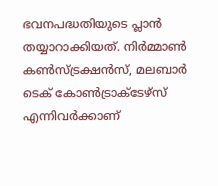ഭവനപദ്ധതിയുടെ പ്ലാന്‍ തയ്യാറാക്കിയത്. നിര്‍മ്മാണ്‍ കണ്‍സ്ട്രക്ഷന്‍സ്, മലബാര്‍ ടെക് കോണ്‍ട്രാക്ടേഴ്സ് എന്നിവര്‍ക്കാണ്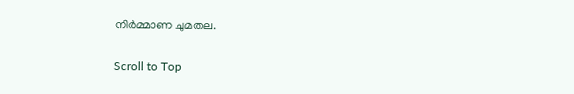നിര്‍മ്മാണ ചുമതല.

Scroll to Top